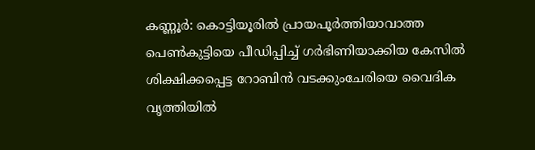കണ്ണൂര്‍: കൊട്ടിയൂരില്‍ പ്രായപൂര്‍ത്തിയാവാത്ത പെണ്‍കുട്ടിയെ പീഡിപ്പിച്ച്‌ ഗര്‍ഭിണിയാക്കിയ കേസില്‍ ശിക്ഷിക്കപ്പെട്ട റോബിന്‍ വടക്കുംചേരിയെ വൈദിക വൃത്തിയില്‍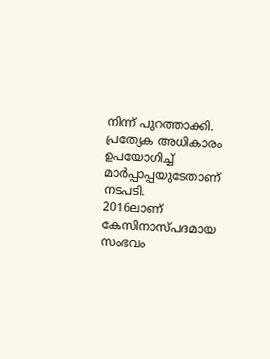നിന്ന് പുറത്താക്കി. പ്രത്യേക അധികാരം ഉപയോഗിച്ച്‌ മാര്‍പ്പാപ്പയുടേതാണ് നടപടി.
2016ലാണ് കേസിനാസ്‌പദമായ സംഭവം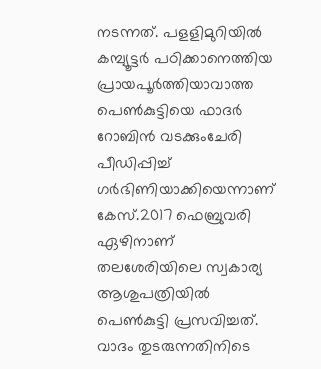നടന്നത്. പളളിമുറിയില്‍ കമ്പ്യൂട്ടർ പഠിക്കാനെത്തിയ പ്രായപൂര്‍ത്തിയാവാത്ത പെണ്‍കുട്ടിയെ ഫാദര്‍ റോബിന്‍ വടക്കുംചേരി പീഡിപ്പിച്ച്‌ ഗര്‍ഭിണിയാക്കിയെന്നാണ് കേസ്.2017 ഫെബ്രുവരി ഏഴിനാണ് തലശേരിയിലെ സ്വകാര്യ ആശുപത്രിയില്‍ പെണ്‍കുട്ടി പ്രസവിച്ചത്. വാദം തുടരുന്നതിനിടെ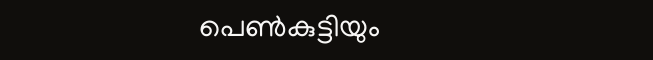പെണ്‍കുട്ടിയും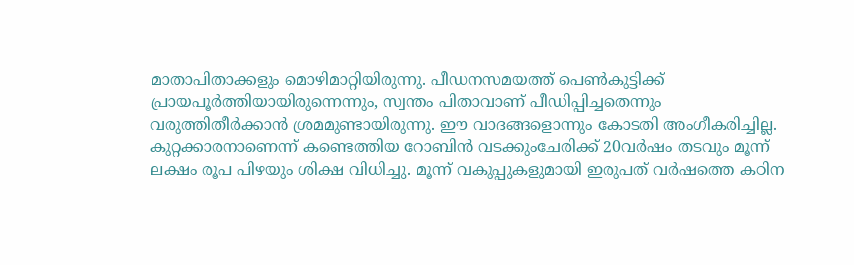മാതാപിതാക്കളും മൊഴിമാറ്റിയിരുന്നു. പീഡനസമയത്ത് പെണ്‍കുട്ടിക്ക് പ്രായപൂര്‍ത്തിയായിരുന്നെന്നും, സ്വന്തം പിതാവാണ് പീഡിപ്പിച്ചതെന്നും വരുത്തിതീര്‍ക്കാന്‍ ശ്രമമുണ്ടായിരുന്നു. ഈ വാദങ്ങളൊന്നും കോടതി അംഗീകരിച്ചില്ല. കുറ്റക്കാരനാണെന്ന് കണ്ടെത്തിയ റോബിന്‍ വടക്കുംചേരിക്ക് 20വര്‍ഷം തടവും മൂന്ന് ലക്ഷം രൂപ പിഴയും ശിക്ഷ വിധിച്ചു. മൂന്ന് വകുപ്പുകളുമായി ഇരുപത് വര്‍ഷത്തെ കഠിന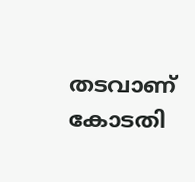തടവാണ് കോടതി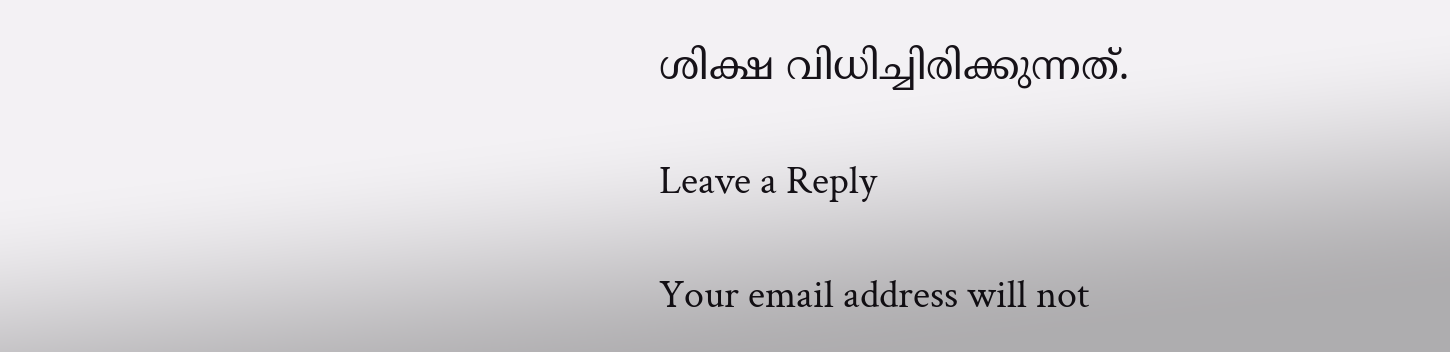ശിക്ഷ വിധിച്ചിരിക്കുന്നത്.

Leave a Reply

Your email address will not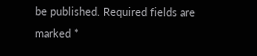be published. Required fields are marked *